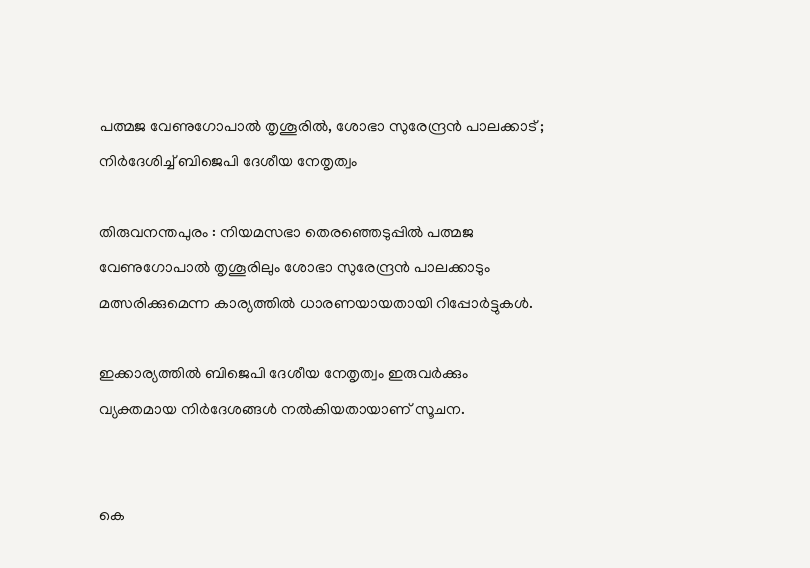പത്മജ വേണുഗോപാല്‍ തൃശൂരില്‍, ശോഭാ സുരേന്ദ്രന്‍ പാലക്കാട് ; നിര്‍ദേശിച്ച്‌ ബിജെപി ദേശീയ നേതൃത്വം

തിരുവനന്തപുരം : നിയമസഭാ തെരഞ്ഞെടുപ്പില്‍ പത്മജ വേണുഗോപാല്‍ തൃശൂരിലും ശോഭാ സുരേന്ദ്രന്‍ പാലക്കാടും മത്സരിക്കുമെന്ന കാര്യത്തില്‍ ധാരണയായതായി റിപ്പോര്‍ട്ടുകള്‍.

ഇക്കാര്യത്തില്‍ ബിജെപി ദേശീയ നേതൃത്വം ഇരുവര്‍ക്കും വ്യക്തമായ നിര്‍ദേശങ്ങള്‍ നല്‍കിയതായാണ് സൂചന.


കെ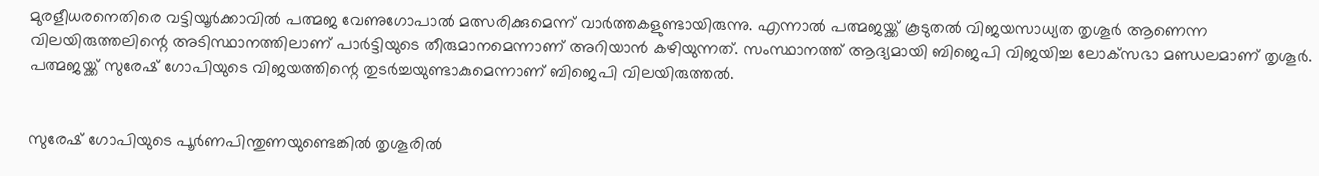മുരളീധരനെതിരെ വട്ടിയൂര്‍ക്കാവില്‍ പത്മജ വേണുഗോപാല്‍ മത്സരിക്കുമെന്ന് വാര്‍ത്തകളുണ്ടായിരുന്നു. എന്നാല്‍ പത്മജയ്ക്ക് കൂടുതല്‍ വിജയസാധ്യത തൃശൂര്‍ ആണെന്ന വിലയിരുത്തലിന്റെ അടിസ്ഥാനത്തിലാണ് പാര്‍ട്ടിയുടെ തീരുമാനമെന്നാണ് അറിയാന്‍ കഴിയുന്നത്. സംസ്ഥാനത്ത് ആദ്യമായി ബിജെപി വിജയിച്ച ലോക്‌സഭാ മണ്ഡലമാണ് തൃശൂര്‍. പത്മജയ്ക്ക് സുരേഷ് ഗോപിയുടെ വിജയത്തിന്റെ തുടര്‍ച്ചയുണ്ടാകുമെന്നാണ് ബിജെപി വിലയിരുത്തല്‍.


സുരേഷ് ഗോപിയുടെ പൂര്‍ണപിന്തുണയുണ്ടെങ്കില്‍ തൃശൂരില്‍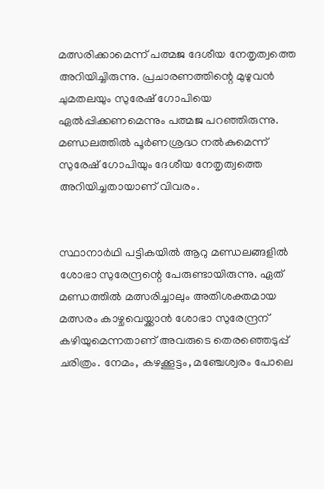മത്സരിക്കാമെന്ന് പത്മജ ദേശീയ നേതൃത്വത്തെ അറിയിച്ചിരുന്നു. പ്രചാരണത്തിന്റെ മുഴുവന്‍ ചുമതലയും സുരേഷ് ഗോപിയെ ഏല്‍പ്പിക്കണമെന്നും പത്മജ പറഞ്ഞിരുന്നു. മണ്ഡലത്തില്‍ പൂര്‍ണശ്രദ്ധ നല്‍കുമെന്ന് സുരേഷ് ഗോപിയും ദേശീയ നേതൃത്വത്തെ അറിയിച്ചതായാണ് വിവരം.


സ്ഥാനാര്‍ഥി പട്ടികയില്‍ ആറു മണ്ഡലങ്ങളില്‍ ശോഭാ സുരേന്ദ്രന്റെ പേരുണ്ടായിരുന്നു. ഏത് മണ്ഡത്തില്‍ മത്സരിച്ചാലും അതിശക്തമായ മത്സരം കാഴ്ചവെയ്ക്കാന്‍ ശോഭാ സുരേന്ദ്രന് കഴിയുമെന്നതാണ് അവരുടെ തെരഞ്ഞെടുപ്പ് ചരിത്രം. നേമം, കഴക്കൂട്ടം, മഞ്ചേശ്വരം പോലെ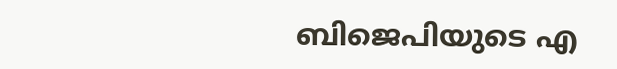ബിജെപിയുടെ എ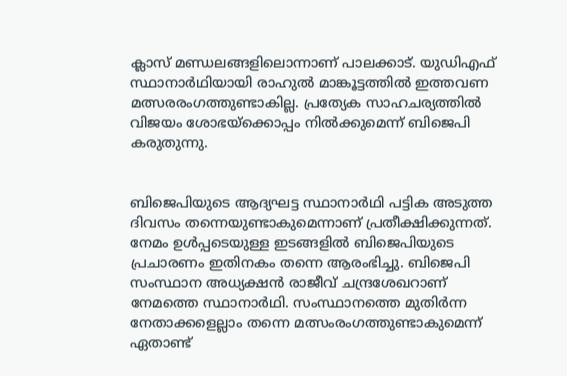ക്ലാസ് മണ്ഡലങ്ങളിലൊന്നാണ് പാലക്കാട്. യുഡിഎഫ് സ്ഥാനാര്‍ഥിയായി രാഹുല്‍ മാങ്കൂട്ടത്തില്‍ ഇത്തവണ മത്സരരംഗത്തുണ്ടാകില്ല. പ്രത്യേക സാഹചര്യത്തില്‍ വിജയം ശോഭയ്‌ക്കൊപ്പം നില്‍ക്കുമെന്ന് ബിജെപി കരുതുന്നു.


ബിജെപിയുടെ ആദ്യഘട്ട സ്ഥാനാര്‍ഥി പട്ടിക അടുത്ത ദിവസം തന്നെയുണ്ടാകുമെന്നാണ് പ്രതീക്ഷിക്കുന്നത്. നേമം ഉള്‍പ്പടെയുള്ള ഇടങ്ങളില്‍ ബിജെപിയുടെ പ്രചാരണം ഇതിനകം തന്നെ ആരംഭിച്ചു. ബിജെപി സംസ്ഥാന അധ്യക്ഷന്‍ രാജീവ് ചന്ദ്രശേഖറാണ് നേമത്തെ സ്ഥാനാര്‍ഥി. സംസ്ഥാനത്തെ മുതിര്‍ന്ന നേതാക്കളെല്ലാം തന്നെ മത്സംരംഗത്തുണ്ടാകുമെന്ന് ഏതാണ്ട്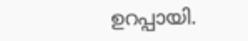ഉറപ്പായി.